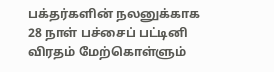பக்தர்களின் நலனுக்காக 28 நாள் பச்சைப் பட்டினி விரதம் மேற்கொள்ளும்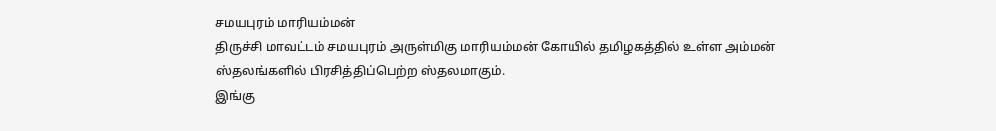சமயபுரம் மாரியம்மன்
திருச்சி மாவட்டம் சமயபுரம் அருள்மிகு மாரியம்மன் கோயில் தமிழகத்தில் உள்ள அம்மன் ஸ்தலங்களில் பிரசித்திப்பெற்ற ஸ்தலமாகும்.
இங்கு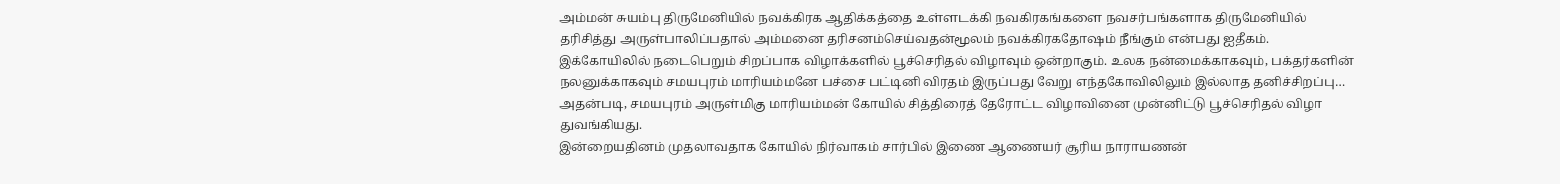அம்மன் சுயம்பு திருமேனியில் நவக்கிரக ஆதிக்கத்தை உள்ளடக்கி நவகிரகங்களை நவசர்பங்களாக திருமேனியில் தரிசித்து அருள்பாலிப்பதால் அம்மனை தரிசனம்செய்வதன்மூலம் நவக்கிரகதோஷம் நீங்கும் என்பது ஐதீகம்.
இக்கோயிலில் நடைபெறும் சிறப்பாக விழாக்களில் பூச்செரிதல் விழாவும் ஒன்றாகும். உலக நன்மைக்காகவும், பக்தர்களின் நலனுக்காகவும் சமயபுரம் மாரியம்மனே பச்சை பட்டினி விரதம் இருப்பது வேறு எந்தகோவிலிலும் இல்லாத தனிச்சிறப்பு…
அதன்படி, சமயபுரம் அருள்மிகு மாரியம்மன் கோயில் சித்திரைத் தேரோட்ட விழாவினை முன்னிட்டு பூச்செரிதல் விழா துவங்கியது.
இன்றையதினம் முதலாவதாக கோயில் நிர்வாகம் சார்பில் இணை ஆணையர் சூரிய நாராயணன்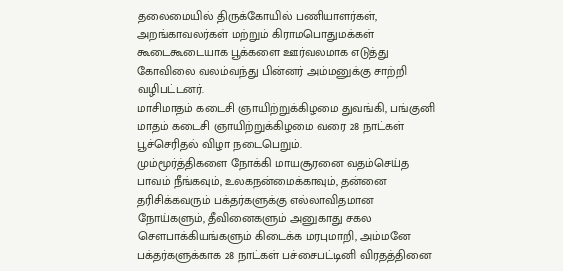தலைமையில் திருக்கோயில் பணியாளர்கள், அறங்காவலர்கள் மற்றும் கிராமபொதுமக்கள் கூடைகூடையாக பூக்களை ஊர்வலமாக எடுத்து கோவிலை வலம்வந்து பின்னர் அம்மனுக்கு சாற்றி வழிபட்டனர்.
மாசிமாதம் கடைசி ஞாயிற்றுக்கிழமை துவங்கி, பங்குனி மாதம் கடைசி ஞாயிற்றுக்கிழமை வரை 28 நாட்கள் பூச்செரிதல் விழா நடைபெறும்.
மும்மூர்த்திகளை நோக்கி மாயசூரனை வதம்செய்த பாவம் நீங்கவும், உலகநன்மைக்காவும், தன்னை தரிசிக்கவரும் பக்தர்களுக்கு எல்லாவிதமான நோய்களும், தீவினைகளும் அனுகாது சகல சௌபாக்கியங்களும் கிடைக்க மரபுமாறி, அம்மனே பக்தர்களுக்காக 28 நாட்கள் பச்சைபட்டினி விரதத்தினை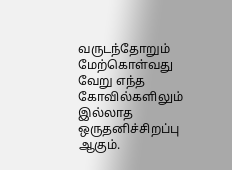வருடந்தோறும் மேற்கொள்வது வேறு எந்த கோவில்களிலும் இல்லாத ஒருதனிச்சிறப்பு ஆகும்.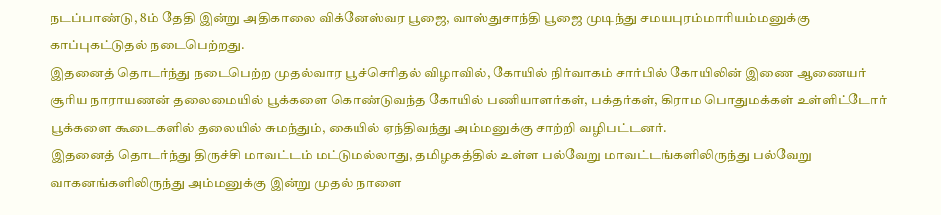நடப்பாண்டு, 8ம் தேதி இன்று அதிகாலை விக்னேஸ்வர பூஜை, வாஸ்துசாந்தி பூஜை முடிந்து சமயபுரம்மாரியம்மனுக்கு காப்புகட்டுதல் நடைபெற்றது.
இதனைத் தொடர்ந்து நடைபெற்ற முதல்வார பூச்செரிதல் விழாவில், கோயில் நிர்வாகம் சார்பில் கோயிலின் இணை ஆணையர் சூரிய நாராயணன் தலைமையில் பூக்களை கொண்டுவந்த கோயில் பணியாளர்கள், பக்தர்கள், கிராம பொதுமக்கள் உள்ளிட்டோர் பூக்களை கூடைகளில் தலையில் சுமந்தும், கையில் ஏந்திவந்து அம்மனுக்கு சாற்றி வழிபட்டனர்.
இதனைத் தொடர்ந்து திருச்சி மாவட்டம் மட்டுமல்லாது, தமிழகத்தில் உள்ள பல்வேறு மாவட்டங்களிலிருந்து பல்வேறு வாகனங்களிலிருந்து அம்மனுக்கு இன்று முதல் நாளை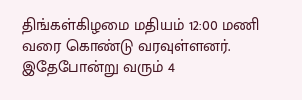திங்கள்கிழமை மதியம் 12:00 மணி வரை கொண்டு வரவுள்ளனர்.
இதேபோன்று வரும் 4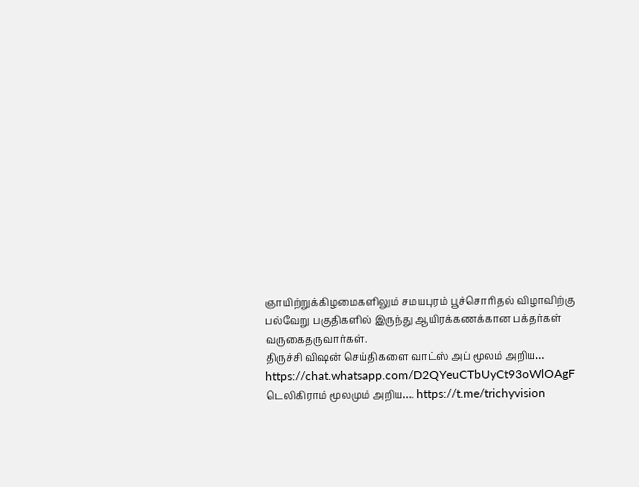ஞாயிற்றுக்கிழமைகளிலும் சமயபுரம் பூச்சொரிதல் விழாவிற்கு பல்வேறு பகுதிகளில் இருந்து ஆயிரக்கணக்கான பக்தர்கள் வருகைதருவார்கள்.
திருச்சி விஷன் செய்திகளை வாட்ஸ் அப் மூலம் அறிய…
https://chat.whatsapp.com/D2QYeuCTbUyCt93oWlOAgF
டெலிகிராம் மூலமும் அறிய…. https://t.me/trichyvision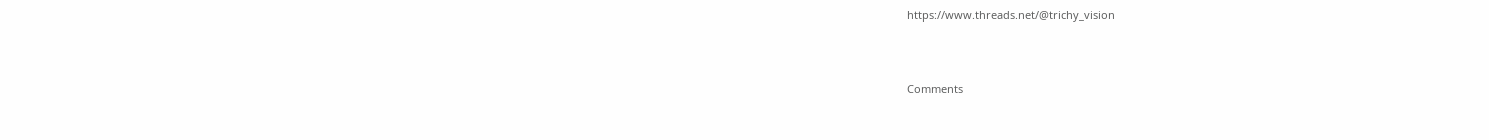https://www.threads.net/@trichy_vision



Comments